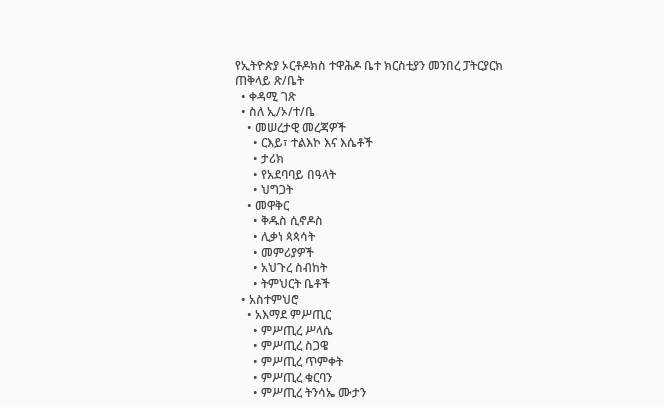የኢትዮጵያ ኦርቶዶክስ ተዋሕዶ ቤተ ክርስቲያን መንበረ ፓትርያርክ ጠቅላይ ጽ/ቤት
  • ቀዳሚ ገጽ
  • ስለ ኢ/ኦ/ተ/ቤ
    • መሠረታዊ መረጃዎች
      • ርእይ፣ ተልእኮ እና እሴቶች
      • ታሪክ
      • የአደባባይ በዓላት
      • ህግጋት
    • መዋቅር
      • ቅዱስ ሲኖዶስ
      • ሊቃነ ጳጳሳት
      • መምሪያዎች
      • አህጉረ ስብከት
      • ትምህርት ቤቶች
  • አስተምህሮ
    • አእማደ ምሥጢር
      • ምሥጢረ ሥላሴ
      • ምሥጢረ ስጋዌ
      • ምሥጢረ ጥምቀት
      • ምሥጢረ ቁርባን
      • ምሥጢረ ትንሳኤ ሙታን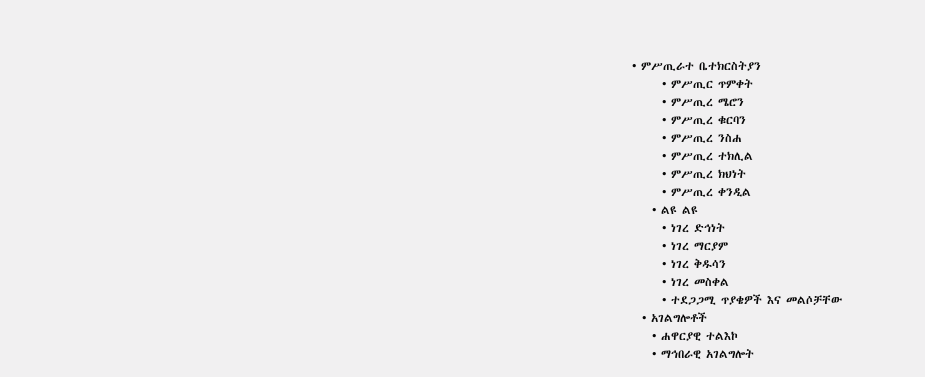• ምሥጢራተ ቤተክርስትያን
      • ምሥጢር ጥምቀት
      • ምሥጢረ ሜሮን
      • ምሥጢረ ቁርባን
      • ምሥጢረ ንስሐ
      • ምሥጢረ ተክሊል
      • ምሥጢረ ክህነት
      • ምሥጢረ ቀንዲል
    • ልዩ ልዩ
      • ነገረ ድኅነት
      • ነገረ ማርያም
      • ነገረ ቅዱሳን
      • ነገረ መስቀል
      • ተደጋጋሚ ጥያቄዎች እና መልሶቻቸው
  • አገልግሎቶች
    • ሐዋርያዊ ተልእኮ
    • ማኅበራዊ አገልግሎት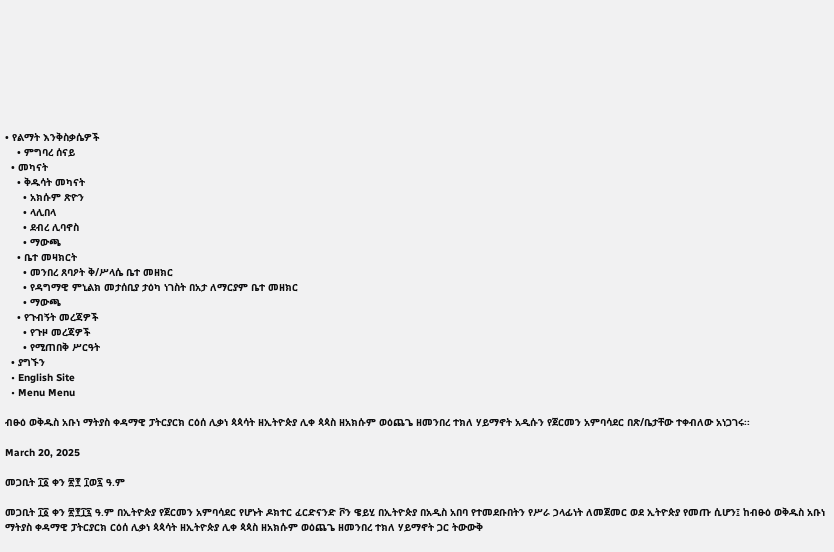• የልማት እንቅስቃሴዎች
    • ምግባረ ሰናይ
  • መካናት
    • ቅዱሳት መካናት
      • አክሱም ጽዮን
      • ላሊበላ
      • ደብረ ሊባኖስ
      • ማውጫ
    • ቤተ መዛክርት
      • መንበረ ጸባዖት ቅ/ሥላሴ ቤተ መዘክር
      • የዳግማዊ ምኒልክ መታሰቢያ ታዕካ ነገስት በአታ ለማርያም ቤተ መዘክር
      • ማውጫ
    • የጉብኝት መረጃዎች
      • የጉዞ መረጃዎች
      • የሚጠበቅ ሥርዓት
  • ያግኙን
  • English Site
  • Menu Menu

ብፁዕ ወቅዱስ አቡነ ማትያስ ቀዳማዊ ፓትርያርክ ርዕሰ ሊቃነ ጳጳሳት ዘኢትዮጵያ ሊቀ ጳጳስ ዘአክሱም ወዕጨጌ ዘመንበረ ተክለ ሃይማኖት አዲሱን የጀርመን አምባሳደር በጽ/ቤታቸው ተቀብለው አነጋገሩ፡፡

March 20, 2025

መጋቢት ፲፩ ቀን ፳፻ ፲ወ፯ ዓ.ም

መጋቢት ፲፩ ቀን ፳፻፲፯ ዓ.ም በኢትዮጵያ የጀርመን አምባሳደር የሆኑት ዶክተር ፈርድናንድ ቮን ዌይሂ በኢትዮጵያ በአዲስ አበባ የተመደቡበትን የሥራ ኃላፊነት ለመጀመር ወደ ኢትዮጵያ የመጡ ሲሆን፤ ከብፁዕ ወቅዱስ አቡነ ማትያስ ቀዳማዊ ፓትርያርክ ርዕሰ ሊቃነ ጳጳሳት ዘኢትዮጵያ ሊቀ ጳጳስ ዘአክሱም ወዕጨጌ ዘመንበረ ተክለ ሃይማኖት ጋር ትውውቅ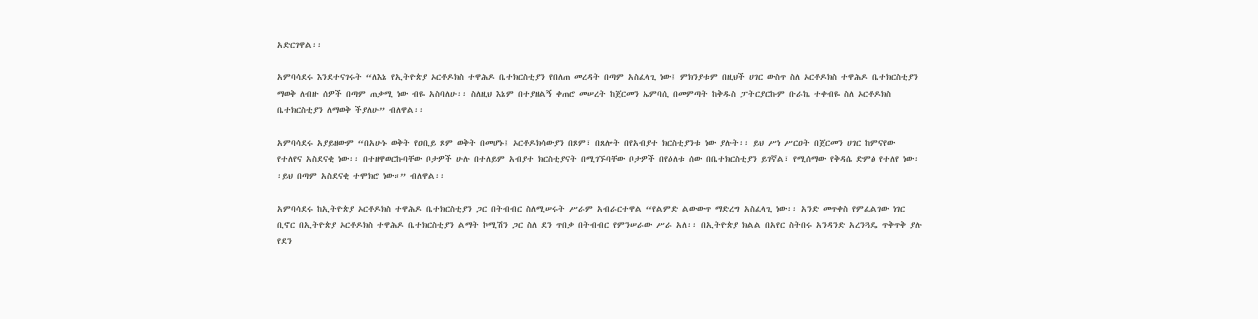አድርገዋል፡፡

አምባሳደሩ እንደተናገሩት “ለእኔ የኢትዮጵያ ኦርቶዶክስ ተዋሕዶ ቤተክርስቲያን የበለጠ መረዳት በጣም አስፈላጊ ነው፤ ምክንያቱም በዚህች ሀገር ውስጥ ስለ ኦርቶዶክስ ተዋሕዶ ቤተክርስቲያን ማወቅ ለብዙ ሰዎች በጣም ጠቃሚ ነው ብዬ አስባለሁ፡፡ ስለዚህ እኔም በተያዘልኝ ቀጠሮ መሠረት ከጀርመን ኤምባሲ በመምጣት ከቅዱስ ፓትርያርኩም ቡራኬ ተቀብዬ ስለ ኦርቶዶክስ ቤተክርስቲያን ለማወቅ ችያለሁ” ብለዋል፡፡

አምባሳደሩ አያይዘውም “በአሁኑ ወቅት የዐቢይ ጾም ወቅት በመሆኑ፤ ኦርቶዶክሳውያን በጾም፣ በጸሎት በየአብያተ ክርስቲያንቱ ነው ያሉት፡፡ ይህ ሥነ ሥርዐት በጀርመን ሀገር ከምናየው የተለየና አስደናቂ ነው፡፡ በተዘዋወርኩባቸው ቦታዎች ሁሉ በተለይም አብያተ ክርስቲያናት በሚገኙባቸው ቦታዎች በየዕለቱ ሰው በቤተክርስቲያን ይገኛል፣ የሚሰማው የቅዳሴ ድምፅ የተለየ ነው፡፡ይህ በጣም አስደናቂ ተሞክሮ ነው።” ብለዋል፡፡

አምባሳደሩ ከኢትዮጵያ ኦርቶዶክስ ተዋሕዶ ቤተክርስቲያን ጋር በትብብር ስለሚሠሩት ሥራም አብራርተዋል “የልምድ ልውውጥ ማድረግ አስፈላጊ ነው፡፡ አንድ መጥቀስ የምፈልገው ነገር ቢኖር በኢትዮጵያ ኦርቶዶክስ ተዋሕዶ ቤተክርስቲያን ልማት ኮሚሽን ጋር ስለ ደን ጥበቃ በትብብር የምንሠራው ሥራ አለ፡፡ በኢትዮጵያ ክልል በአየር ስትበሩ አንዳንድ አረንጓዴ ጥቅጥቅ ያሉ የደን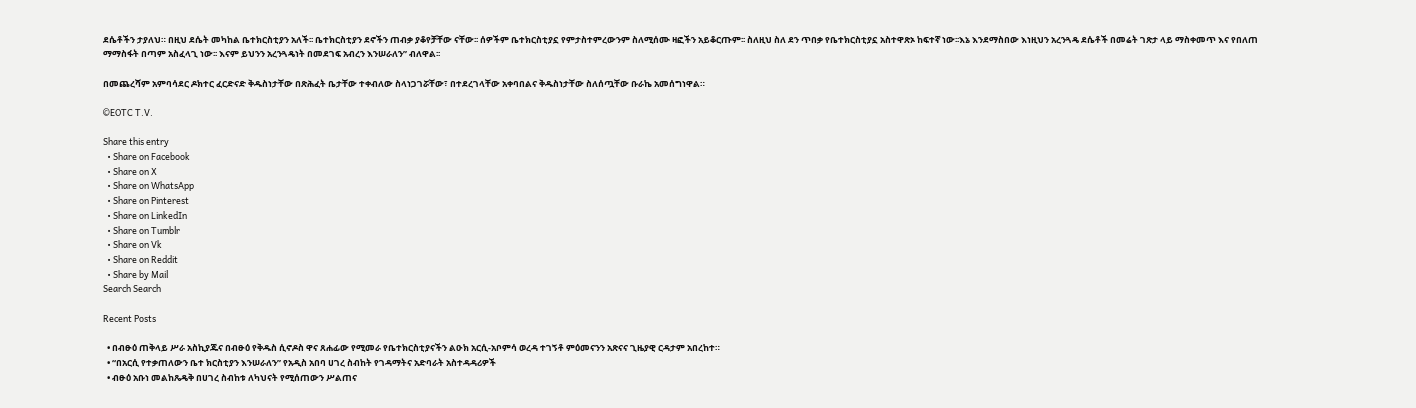ደሴቶችን ታያለህ። በዚህ ደሴት መካከል ቤተክርስቲያን አለች፡፡ ቤተክርስቲያን ደኖችን ጠብቃ ያቆየቻቸው ናቸው፡፡ ሰዎችም ቤተክርስቲያኗ የምታስተምረውንም ስለሚሰሙ ዛፎችን አይቆርጡም፡፡ ስለዚህ ስለ ደን ጥበቃ የቤተክርስቲያኗ አስተዋጽኦ ከፍተኛ ነው፡፡እኔ እንደማስበው እነዚህን አረንጓዴ ደሴቶች በመሬት ገጽታ ላይ ማስቀመጥ እና የበለጠ ማማስፋት በጣም አስፈላጊ ነው፡፡ እናም ይህንን አረንጓዴነት በመደገፍ አብረን እንሠራለን” ብለዋል፡፡

በመጨረሻም አምባሳደር ዶክተር ፈርድናድ ቅዱስነታቸው በጽሕፈት ቤታቸው ተቀብለው ስላነጋገሯቸው፣ በተደረገላቸው አቀባበልና ቅዱስነታቸው ስለሰጧቸው ቡራኬ አመሰግነዋል።

©EOTC T.V.

Share this entry
  • Share on Facebook
  • Share on X
  • Share on WhatsApp
  • Share on Pinterest
  • Share on LinkedIn
  • Share on Tumblr
  • Share on Vk
  • Share on Reddit
  • Share by Mail
Search Search

Recent Posts

  • በብፁዕ ጠቅላይ ሥራ አስኪያጁና በብፁዕ የቅዱስ ሲኖዶስ ዋና ጸሐፊው የሚመራ የቤተክርስቲያናችን ልዑክ አርሲ-አቦምሳ ወረዳ ተገኝቶ ምዕመናንን አጽናና ጊዜያዊ ርዳታም አበረከተ።
  • “በአርሲ የተቃጠለውን ቤተ ክርስቲያን እንሠራለን” የአዲስ አበባ ሀገረ ስብከት የገዳማትና አድባራት አስተዳዳሪዎች
  • ብፁዕ አቡነ መልከጼዴቅ በሀገረ ስብከቱ ለካህናት የሚሰጠውን ሥልጠና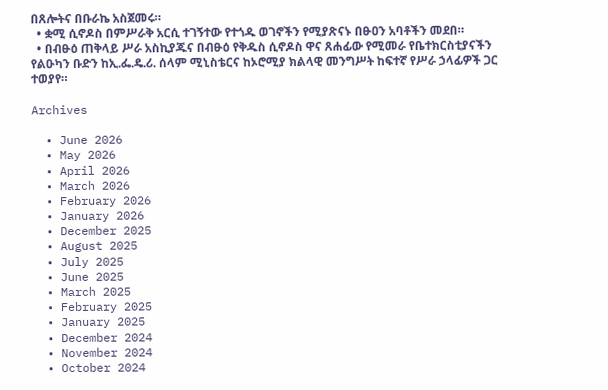በጸሎትና በቡራኬ አስጀመሩ።
  • ቋሚ ሲኖዶስ በምሥራቅ አርሲ ተገኝተው የተጎዱ ወገኖችን የሚያጽናኑ በፁዐን አባቶችን መደበ።
  • በብፁዕ ጠቅላይ ሥራ አስኪያጁና በብፁዕ የቅዱስ ሲኖዶስ ዋና ጸሐፊው የሚመራ የቤተክርስቲያናችን የልዑካን ቡድን ከኢ.ፌ.ዴ.ሪ. ሰላም ሚኒስቴርና ከኦሮሚያ ክልላዊ መንግሥት ከፍተኛ የሥራ ኃላፊዎች ጋር ተወያየ።

Archives

  • June 2026
  • May 2026
  • April 2026
  • March 2026
  • February 2026
  • January 2026
  • December 2025
  • August 2025
  • July 2025
  • June 2025
  • March 2025
  • February 2025
  • January 2025
  • December 2024
  • November 2024
  • October 2024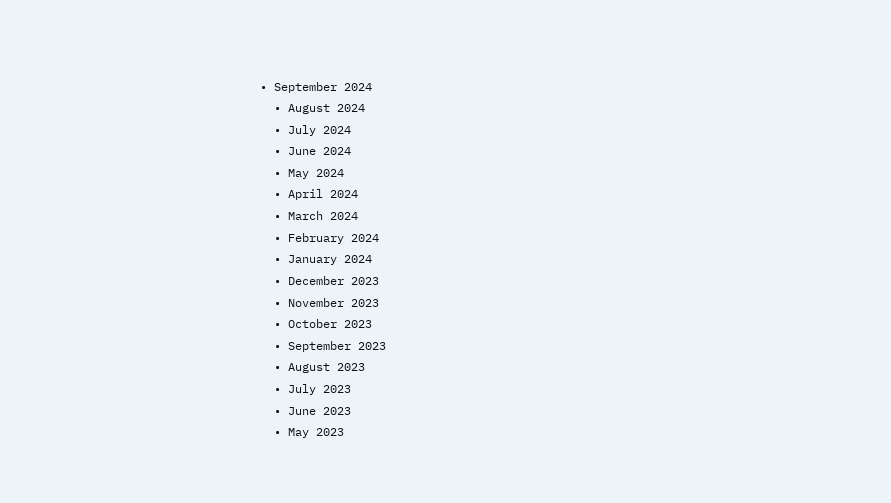• September 2024
  • August 2024
  • July 2024
  • June 2024
  • May 2024
  • April 2024
  • March 2024
  • February 2024
  • January 2024
  • December 2023
  • November 2023
  • October 2023
  • September 2023
  • August 2023
  • July 2023
  • June 2023
  • May 2023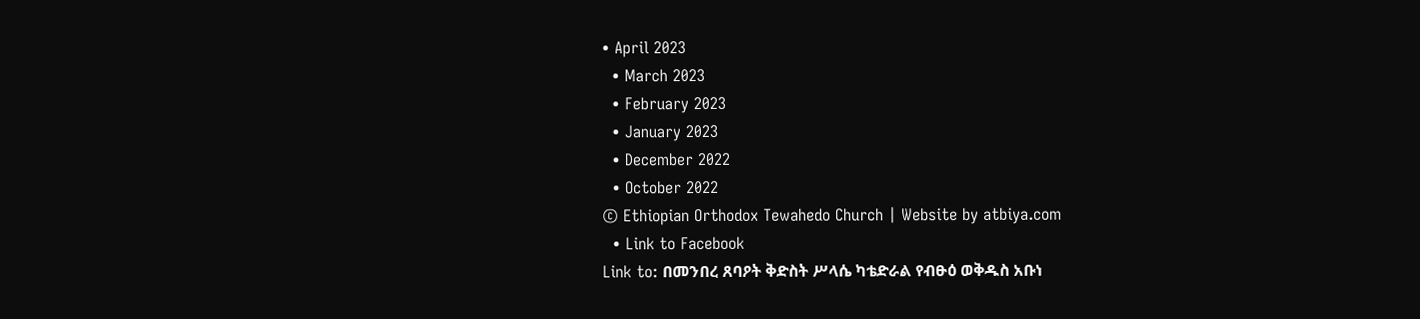• April 2023
  • March 2023
  • February 2023
  • January 2023
  • December 2022
  • October 2022
© Ethiopian Orthodox Tewahedo Church | Website by atbiya.com
  • Link to Facebook
Link to: በመንበረ ጸባዖት ቅድስት ሥላሴ ካቴድራል የብፁዕ ወቅዱስ አቡነ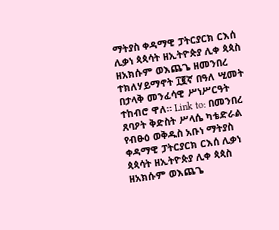ማትያስ ቀዳማዊ ፓትርያርክ ርእሰ ሊቃነ ጳጳሳት ዘኢትዮጵያ ሊቀ ጳጳስ ዘአክሱም ወእጨጌ ዘመንበረ ተክለሃይማኖት ፲፪ኛ በዓለ ሢመት በታላቅ መንፈሳዊ ሥነሥርዓት ተከብሮ ዋለ። Link to: በመንበረ ጸባዖት ቅድስት ሥላሴ ካቴድራል የብፁዕ ወቅዱስ አቡነ ማትያስ ቀዳማዊ ፓትርያርክ ርእሰ ሊቃነ ጳጳሳት ዘኢትዮጵያ ሊቀ ጳጳስ ዘአክሱም ወእጨጌ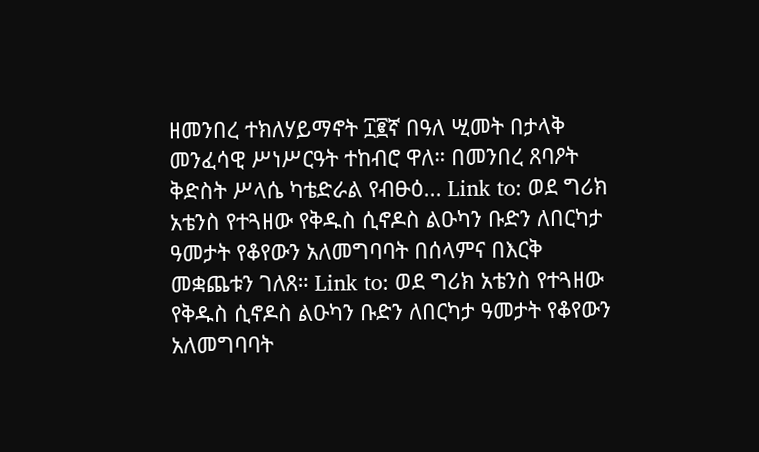ዘመንበረ ተክለሃይማኖት ፲፪ኛ በዓለ ሢመት በታላቅ መንፈሳዊ ሥነሥርዓት ተከብሮ ዋለ። በመንበረ ጸባዖት ቅድስት ሥላሴ ካቴድራል የብፁዕ... Link to: ወደ ግሪክ አቴንስ የተጓዘው የቅዱስ ሲኖዶስ ልዑካን ቡድን ለበርካታ ዓመታት የቆየውን አለመግባባት በሰላምና በእርቅ መቋጨቱን ገለጸ። Link to: ወደ ግሪክ አቴንስ የተጓዘው የቅዱስ ሲኖዶስ ልዑካን ቡድን ለበርካታ ዓመታት የቆየውን አለመግባባት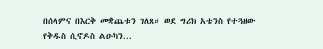በሰላምና በእርቅ መቋጨቱን ገለጸ። ወደ ግሪክ አቴንስ የተጓዘው የቅዱስ ሲኖዶስ ልዑካን...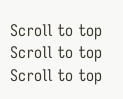Scroll to top Scroll to top Scroll to top